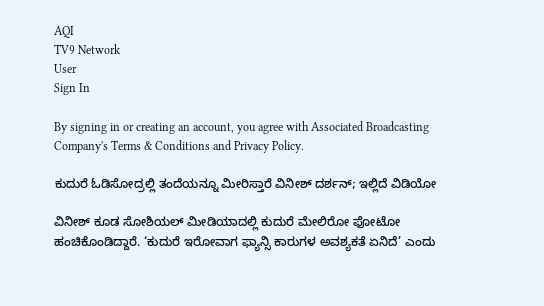AQI
TV9 Network
User
Sign In

By signing in or creating an account, you agree with Associated Broadcasting Company's Terms & Conditions and Privacy Policy.

ಕುದುರೆ ಓಡಿಸೋದ್ರಲ್ಲಿ ತಂದೆಯನ್ನೂ ಮೀರಿಸ್ತಾರೆ ವಿನೀಶ್ ದರ್ಶನ್; ಇಲ್ಲಿದೆ ವಿಡಿಯೋ

ವಿನೀಶ್ ಕೂಡ ಸೋಶಿಯಲ್ ಮೀಡಿಯಾದಲ್ಲಿ ಕುದುರೆ ಮೇಲಿರೋ ಫೋಟೋ ಹಂಚಿಕೊಂಡಿದ್ದಾರೆ. ‘ಕುದುರೆ ಇರೋವಾಗ ಫ್ಯಾನ್ಸಿ ಕಾರುಗಳ ಅವಶ್ಯಕತೆ ಏನಿದೆ’ ಎಂದು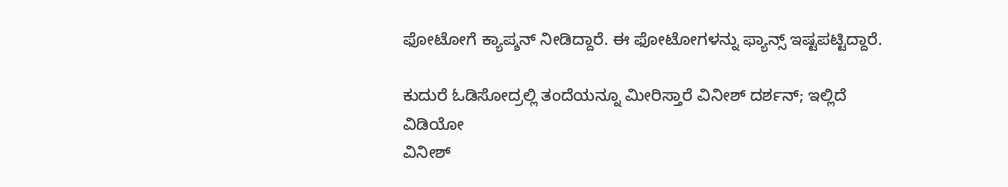ಫೋಟೋಗೆ ಕ್ಯಾಪ್ಶನ್ ನೀಡಿದ್ದಾರೆ. ಈ ಫೋಟೋಗಳನ್ನು ಫ್ಯಾನ್ಸ್ ಇಷ್ಟಪಟ್ಟಿದ್ದಾರೆ.

ಕುದುರೆ ಓಡಿಸೋದ್ರಲ್ಲಿ ತಂದೆಯನ್ನೂ ಮೀರಿಸ್ತಾರೆ ವಿನೀಶ್ ದರ್ಶನ್; ಇಲ್ಲಿದೆ ವಿಡಿಯೋ
ವಿನೀಶ್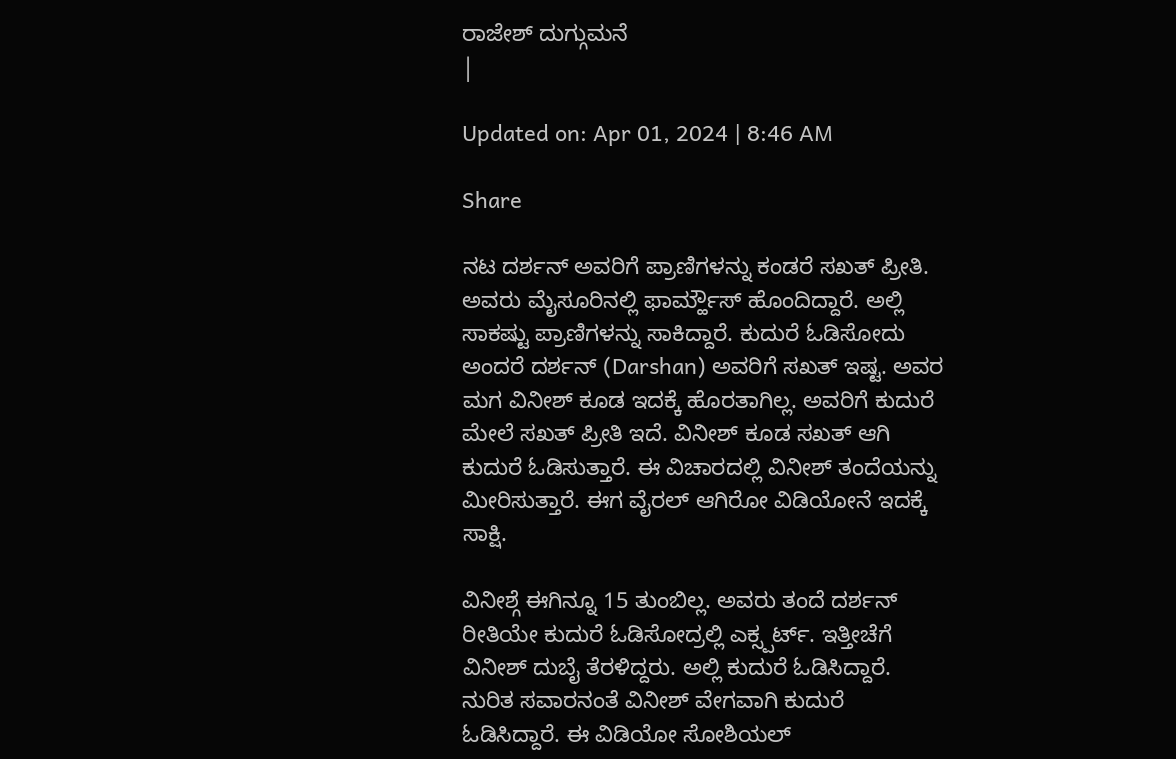ರಾಜೇಶ್ ದುಗ್ಗುಮನೆ
|

Updated on: Apr 01, 2024 | 8:46 AM

Share

ನಟ ದರ್ಶನ್ ಅವರಿಗೆ ಪ್ರಾಣಿಗಳನ್ನು ಕಂಡರೆ ಸಖತ್ ಪ್ರೀತಿ. ಅವರು ಮೈಸೂರಿನಲ್ಲಿ ಫಾರ್ಮ್ಹೌಸ್ ಹೊಂದಿದ್ದಾರೆ. ಅಲ್ಲಿ ಸಾಕಷ್ಟು ಪ್ರಾಣಿಗಳನ್ನು ಸಾಕಿದ್ದಾರೆ. ಕುದುರೆ ಓಡಿಸೋದು ಅಂದರೆ ದರ್ಶನ್ (Darshan) ಅವರಿಗೆ ಸಖತ್ ಇಷ್ಟ. ಅವರ ಮಗ ವಿನೀಶ್ ಕೂಡ ಇದಕ್ಕೆ ಹೊರತಾಗಿಲ್ಲ. ಅವರಿಗೆ ಕುದುರೆ ಮೇಲೆ ಸಖತ್ ಪ್ರೀತಿ ಇದೆ. ವಿನೀಶ್ ಕೂಡ ಸಖತ್ ಆಗಿ ಕುದುರೆ ಓಡಿಸುತ್ತಾರೆ. ಈ ವಿಚಾರದಲ್ಲಿ ವಿನೀಶ್ ತಂದೆಯನ್ನು ಮೀರಿಸುತ್ತಾರೆ. ಈಗ ವೈರಲ್ ಆಗಿರೋ ವಿಡಿಯೋನೆ ಇದಕ್ಕೆ ಸಾಕ್ಷಿ.

ವಿನೀಶ್ಗೆ ಈಗಿನ್ನೂ 15 ತುಂಬಿಲ್ಲ. ಅವರು ತಂದೆ ದರ್ಶನ್ ರೀತಿಯೇ ಕುದುರೆ ಓಡಿಸೋದ್ರಲ್ಲಿ ಎಕ್ಸ್ಪರ್ಟ್. ಇತ್ತೀಚೆಗೆ ವಿನೀಶ್ ದುಬೈ ತೆರಳಿದ್ದರು. ಅಲ್ಲಿ ಕುದುರೆ ಓಡಿಸಿದ್ದಾರೆ. ನುರಿತ ಸವಾರನಂತೆ ವಿನೀಶ್ ವೇಗವಾಗಿ ಕುದುರೆ ಓಡಿಸಿದ್ದಾರೆ. ಈ ವಿಡಿಯೋ ಸೋಶಿಯಲ್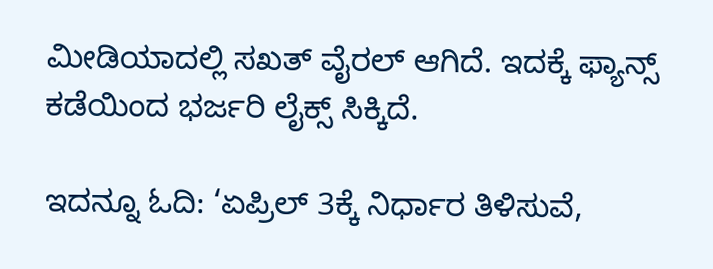ಮೀಡಿಯಾದಲ್ಲಿ ಸಖತ್ ವೈರಲ್ ಆಗಿದೆ. ಇದಕ್ಕೆ ಫ್ಯಾನ್ಸ್ ಕಡೆಯಿಂದ ಭರ್ಜರಿ ಲೈಕ್ಸ್ ಸಿಕ್ಕಿದೆ.

ಇದನ್ನೂ ಓದಿ: ‘ಏಪ್ರಿಲ್ 3ಕ್ಕೆ ನಿರ್ಧಾರ ತಿಳಿಸುವೆ,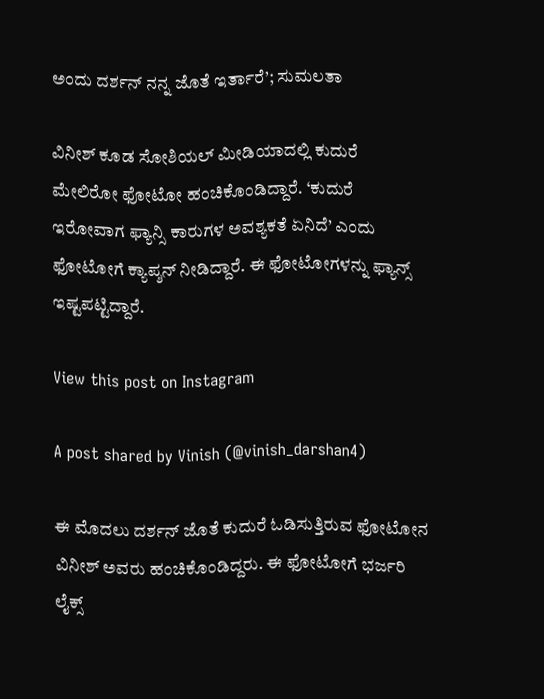ಅಂದು ದರ್ಶನ್ ನನ್ನ ಜೊತೆ ಇರ್ತಾರೆ’; ಸುಮಲತಾ

ವಿನೀಶ್ ಕೂಡ ಸೋಶಿಯಲ್ ಮೀಡಿಯಾದಲ್ಲಿ ಕುದುರೆ ಮೇಲಿರೋ ಫೋಟೋ ಹಂಚಿಕೊಂಡಿದ್ದಾರೆ. ‘ಕುದುರೆ ಇರೋವಾಗ ಫ್ಯಾನ್ಸಿ ಕಾರುಗಳ ಅವಶ್ಯಕತೆ ಏನಿದೆ’ ಎಂದು ಫೋಟೋಗೆ ಕ್ಯಾಪ್ಶನ್ ನೀಡಿದ್ದಾರೆ. ಈ ಫೋಟೋಗಳನ್ನು ಫ್ಯಾನ್ಸ್ ಇಷ್ಟಪಟ್ಟಿದ್ದಾರೆ.

View this post on Instagram

A post shared by Vinish (@vinish_darshan4)

ಈ ಮೊದಲು ದರ್ಶನ್ ಜೊತೆ ಕುದುರೆ ಓಡಿಸುತ್ತಿರುವ ಫೋಟೋನ ವಿನೀಶ್ ಅವರು ಹಂಚಿಕೊಂಡಿದ್ದರು. ಈ ಫೋಟೋಗೆ ಭರ್ಜರಿ ಲೈಕ್ಸ್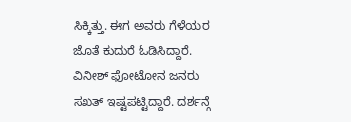ಸಿಕ್ಕಿತ್ತು. ಈಗ ಅವರು ಗೆಳೆಯರ ಜೊತೆ ಕುದುರೆ ಓಡಿಸಿದ್ದಾರೆ. ವಿನೀಶ್ ಫೋಟೋನ ಜನರು ಸಖತ್ ಇಷ್ಟಪಟ್ಟಿದ್ದಾರೆ. ದರ್ಶನ್ಗೆ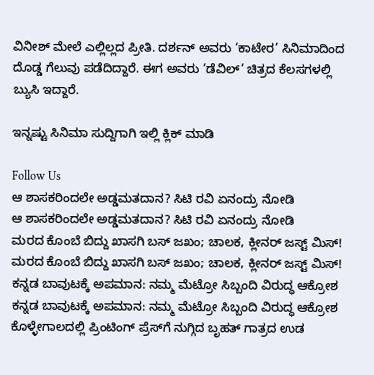ವಿನೀಶ್ ಮೇಲೆ ಎಲ್ಲಿಲ್ಲದ ಪ್ರೀತಿ. ದರ್ಶನ್ ಅವರು ‘ಕಾಟೇರ’ ಸಿನಿಮಾದಿಂದ ದೊಡ್ಡ ಗೆಲುವು ಪಡೆದಿದ್ದಾರೆ. ಈಗ ಅವರು ‘ಡೆವಿಲ್’ ಚಿತ್ರದ ಕೆಲಸಗಳಲ್ಲಿ ಬ್ಯುಸಿ ಇದ್ದಾರೆ.

ಇನ್ನಷ್ಟು ಸಿನಿಮಾ ಸುದ್ದಿಗಾಗಿ ಇಲ್ಲಿ ಕ್ಲಿಕ್ ಮಾಡಿ

Follow Us
ಆ ಶಾಸಕರಿಂದಲೇ ಅಡ್ಡಮತದಾನ? ಸಿಟಿ ರವಿ ಏನಂದ್ರು ನೋಡಿ
ಆ ಶಾಸಕರಿಂದಲೇ ಅಡ್ಡಮತದಾನ? ಸಿಟಿ ರವಿ ಏನಂದ್ರು ನೋಡಿ
ಮರದ ಕೊಂಬೆ ಬಿದ್ದು ಖಾಸಗಿ ಬಸ್ ಜಖಂ; ಚಾಲಕ, ಕ್ಲೀನರ್ ಜಸ್ಟ್ ಮಿಸ್!
ಮರದ ಕೊಂಬೆ ಬಿದ್ದು ಖಾಸಗಿ ಬಸ್ ಜಖಂ; ಚಾಲಕ, ಕ್ಲೀನರ್ ಜಸ್ಟ್ ಮಿಸ್!
ಕನ್ನಡ ಬಾವುಟಕ್ಕೆ ಅಪಮಾನ: ನಮ್ಮ ಮೆಟ್ರೋ ಸಿಬ್ಬಂದಿ ವಿರುದ್ಧ ಆಕ್ರೋಶ
ಕನ್ನಡ ಬಾವುಟಕ್ಕೆ ಅಪಮಾನ: ನಮ್ಮ ಮೆಟ್ರೋ ಸಿಬ್ಬಂದಿ ವಿರುದ್ಧ ಆಕ್ರೋಶ
ಕೊಳ್ಳೇಗಾಲದಲ್ಲಿ ಪ್ರಿಂಟಿಂಗ್ ಪ್ರೆಸ್‌ಗೆ ನುಗ್ಗಿದ ಬೃಹತ್ ಗಾತ್ರದ ಉಡ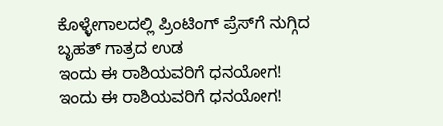ಕೊಳ್ಳೇಗಾಲದಲ್ಲಿ ಪ್ರಿಂಟಿಂಗ್ ಪ್ರೆಸ್‌ಗೆ ನುಗ್ಗಿದ ಬೃಹತ್ ಗಾತ್ರದ ಉಡ
ಇಂದು ಈ ರಾಶಿಯವರಿಗೆ ಧನಯೋಗ!
ಇಂದು ಈ ರಾಶಿಯವರಿಗೆ ಧನಯೋಗ!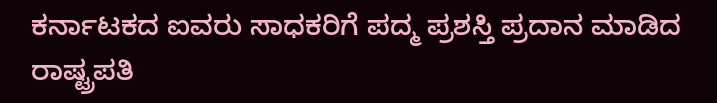ಕರ್ನಾಟಕದ ಐವರು ಸಾಧಕರಿಗೆ ಪದ್ಮ ಪ್ರಶಸ್ತಿ ಪ್ರದಾನ ಮಾಡಿದ ರಾಷ್ಟ್ರಪತಿ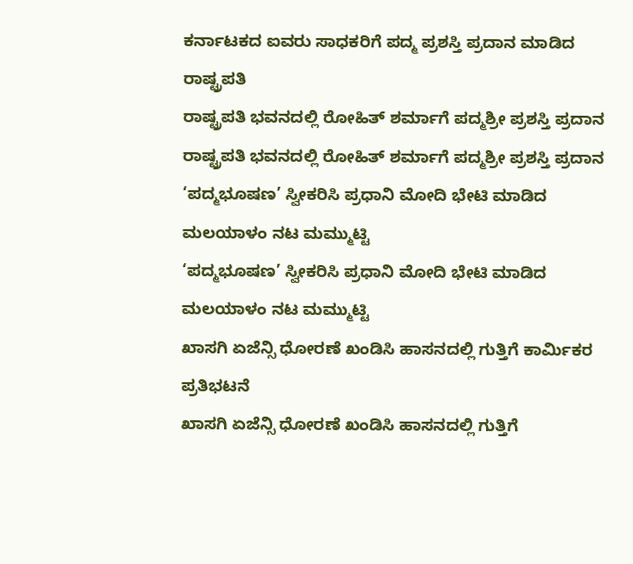ಕರ್ನಾಟಕದ ಐವರು ಸಾಧಕರಿಗೆ ಪದ್ಮ ಪ್ರಶಸ್ತಿ ಪ್ರದಾನ ಮಾಡಿದ ರಾಷ್ಟ್ರಪತಿ
ರಾಷ್ಟ್ರಪತಿ ಭವನದಲ್ಲಿ ರೋಹಿತ್ ಶರ್ಮಾಗೆ ಪದ್ಮಶ್ರೀ ಪ್ರಶಸ್ತಿ ಪ್ರದಾನ
ರಾಷ್ಟ್ರಪತಿ ಭವನದಲ್ಲಿ ರೋಹಿತ್ ಶರ್ಮಾಗೆ ಪದ್ಮಶ್ರೀ ಪ್ರಶಸ್ತಿ ಪ್ರದಾನ
‘ಪದ್ಮಭೂಷಣ’ ಸ್ವೀಕರಿಸಿ ಪ್ರಧಾನಿ ಮೋದಿ ಭೇಟಿ ಮಾಡಿದ ಮಲಯಾಳಂ ನಟ ಮಮ್ಮುಟ್ಟಿ
‘ಪದ್ಮಭೂಷಣ’ ಸ್ವೀಕರಿಸಿ ಪ್ರಧಾನಿ ಮೋದಿ ಭೇಟಿ ಮಾಡಿದ ಮಲಯಾಳಂ ನಟ ಮಮ್ಮುಟ್ಟಿ
ಖಾಸಗಿ ಏಜೆನ್ಸಿ ಧೋರಣೆ ಖಂಡಿಸಿ ಹಾಸನದಲ್ಲಿ ಗುತ್ತಿಗೆ ಕಾರ್ಮಿಕರ ಪ್ರತಿಭಟನೆ
ಖಾಸಗಿ ಏಜೆನ್ಸಿ ಧೋರಣೆ ಖಂಡಿಸಿ ಹಾಸನದಲ್ಲಿ ಗುತ್ತಿಗೆ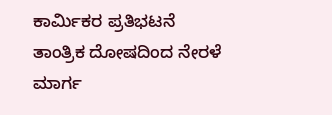ಕಾರ್ಮಿಕರ ಪ್ರತಿಭಟನೆ
ತಾಂತ್ರಿಕ ದೋಷದಿಂದ ನೇರಳೆ ಮಾರ್ಗ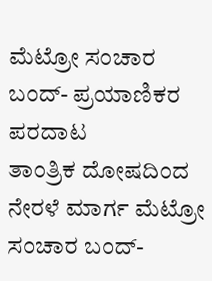ಮೆಟ್ರೋ ಸಂಚಾರ ಬಂದ್- ಪ್ರಯಾಣಿಕರ ಪರದಾಟ
ತಾಂತ್ರಿಕ ದೋಷದಿಂದ ನೇರಳೆ ಮಾರ್ಗ ಮೆಟ್ರೋ ಸಂಚಾರ ಬಂದ್-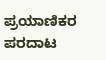ಪ್ರಯಾಣಿಕರ ಪರದಾಟ